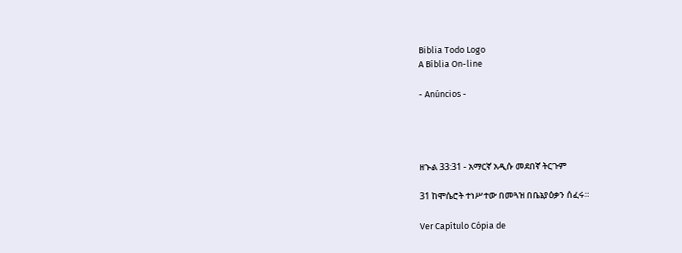Biblia Todo Logo
A Bíblia On-line

- Anúncios -




ዘኍል 33:31 - አማርኛ አዲሱ መደበኛ ትርጉም

31 ከሞሴሮት ተነሥተው በመጓዝ በቤኔያዕቃን ሰፈሩ።

Ver Capítulo Cópia de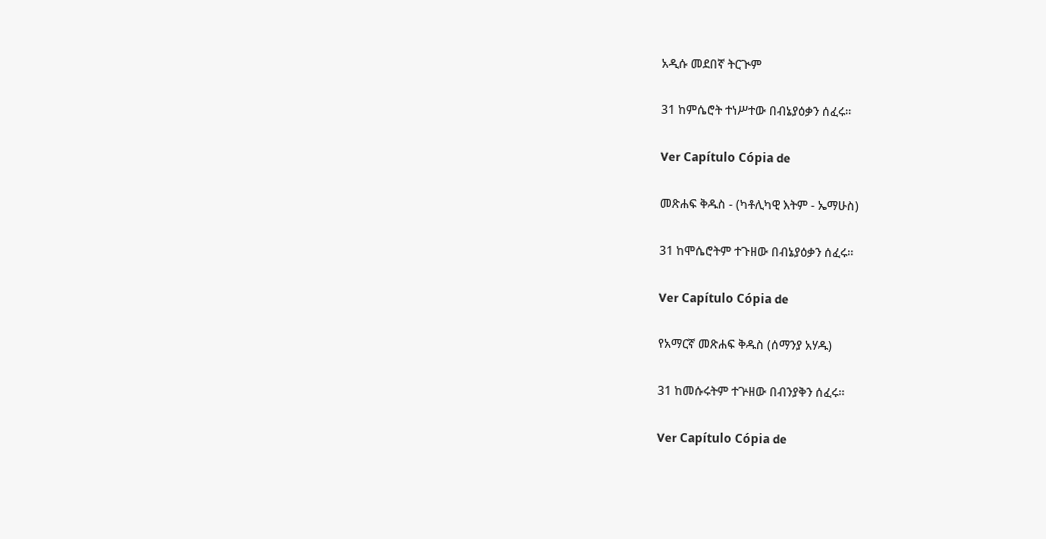አዲሱ መደበኛ ትርጒም

31 ከምሴሮት ተነሥተው በብኔያዕቃን ሰፈሩ።

Ver Capítulo Cópia de

መጽሐፍ ቅዱስ - (ካቶሊካዊ እትም - ኤማሁስ)

31 ከሞሴሮትም ተጉዘው በብኔያዕቃን ሰፈሩ።

Ver Capítulo Cópia de

የአማርኛ መጽሐፍ ቅዱስ (ሰማንያ አሃዱ)

31 ከመሱሩትም ተጕዘው በብንያቅን ሰፈሩ።

Ver Capítulo Cópia de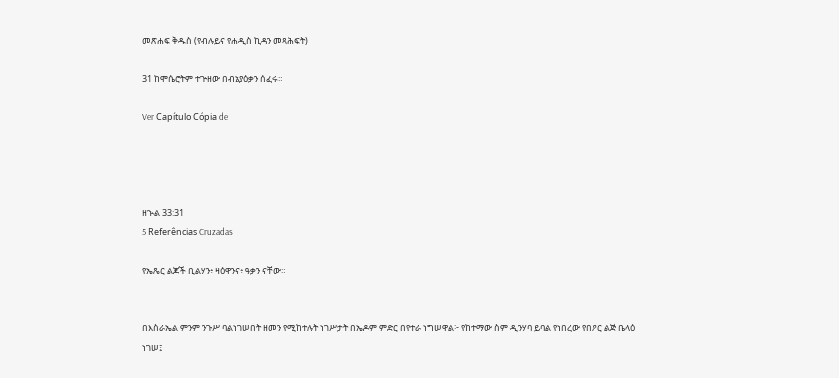መጽሐፍ ቅዱስ (የብሉይና የሐዲስ ኪዳን መጻሕፍት)

31 ከሞሴሮትም ተጕዘው በብኔያዕቃን ሰፈሩ።

Ver Capítulo Cópia de




ዘኍል 33:31
5 Referências Cruzadas

የኤጼር ልጆች ቢልሃን፥ ዛዕዋንና፥ ዓቃን ናቸው።


በእስራኤል ምንም ንጉሥ ባልነገሠበት ዘመን የሚከተሉት ነገሥታት በኤዶም ምድር በየተራ ነግሠዋል፦ የከተማው ስም ዲንሃባ ይባል የነበረው የበዖር ልጅ ቤላዕ ነገሠ፤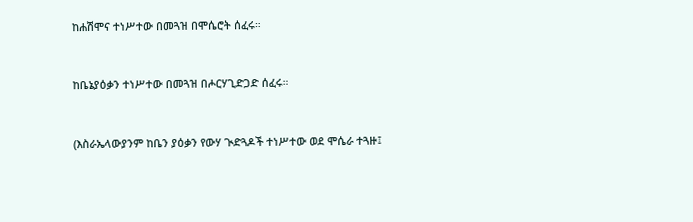ከሐሽሞና ተነሥተው በመጓዝ በሞሴሮት ሰፈሩ።


ከቤኔያዕቃን ተነሥተው በመጓዝ በሖርሃጊድጋድ ሰፈሩ።


(እስራኤላውያንም ከቤን ያዕቃን የውሃ ጒድጓዶች ተነሥተው ወደ ሞሴራ ተጓዙ፤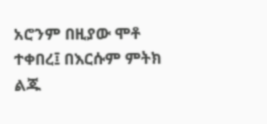አሮንም በዚያው ሞቶ ተቀበረ፤ በእርሱም ምትክ ልጁ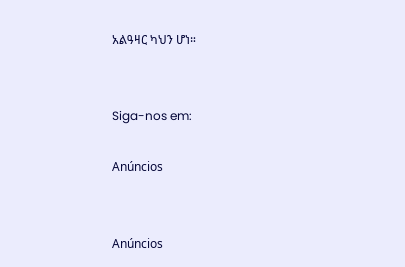አልዓዛር ካህን ሆነ።


Siga-nos em:

Anúncios


Anúncios